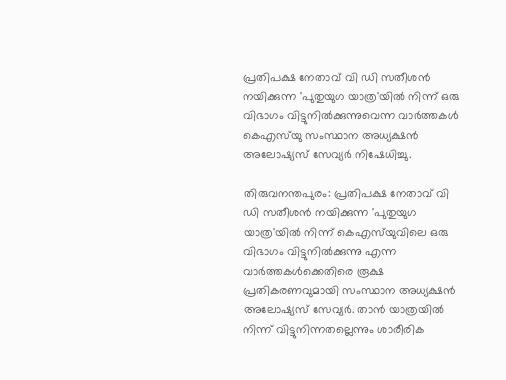പ്രതിപക്ഷ നേതാവ് വി ഡി സതീശൻ നയിക്കുന്ന 'പുതുയുഗ യാത്ര'യിൽ നിന്ന് ഒരു വിഭാഗം വിട്ടുനിൽക്കുന്നുവെന്ന വാർത്തകൾ കെഎസ്‌യു സംസ്ഥാന അധ്യക്ഷൻ അലോഷ്യസ് സേവ്യർ നിഷേധിച്ചു.

തിരുവനന്തപുരം: പ്രതിപക്ഷ നേതാവ് വി ഡി സതീശൻ നയിക്കുന്ന 'പുതുയുഗ യാത്ര'യിൽ നിന്ന് കെഎസ്‍യുവിലെ ഒരു വിഭാഗം വിട്ടുനിൽക്കുന്നു എന്ന വാർത്തകൾക്കെതിരെ രൂക്ഷ പ്രതികരണവുമായി സംസ്ഥാന അധ്യക്ഷൻ അലോഷ്യസ് സേവ്യർ. താൻ യാത്രയിൽ നിന്ന് വിട്ടുനിന്നതല്ലെന്നും ശാരീരിക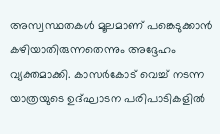അസ്വസ്ഥതകൾ മൂലമാണ് പങ്കെടുക്കാൻ കഴിയാതിരുന്നതെന്നും അദ്ദേഹം വ്യക്തമാക്കി. കാസർകോട് വെച്ച് നടന്ന യാത്രയുടെ ഉദ്ഘാടന പരിപാടികളിൽ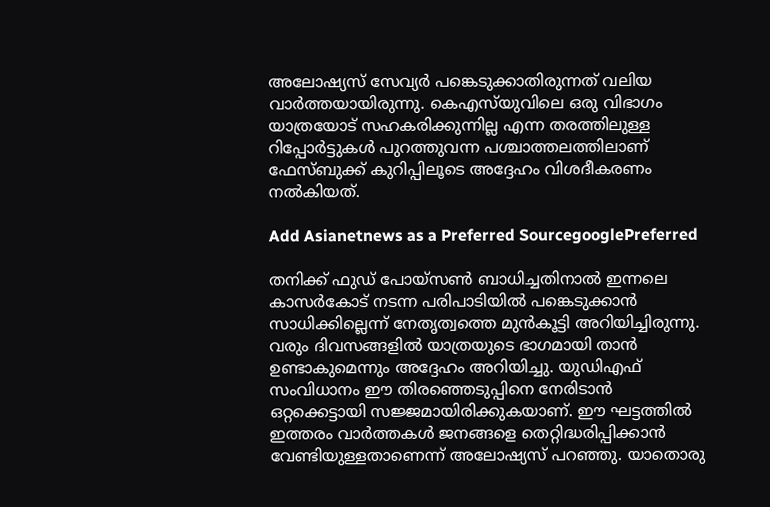അലോഷ്യസ് സേവ്യർ പങ്കെടുക്കാതിരുന്നത് വലിയ വാർത്തയായിരുന്നു. കെഎസ്‍യുവിലെ ഒരു വിഭാഗം യാത്രയോട് സഹകരിക്കുന്നില്ല എന്ന തരത്തിലുള്ള റിപ്പോർട്ടുകൾ പുറത്തുവന്ന പശ്ചാത്തലത്തിലാണ് ഫേസ്‌ബുക്ക് കുറിപ്പിലൂടെ അദ്ദേഹം വിശദീകരണം നൽകിയത്.

Add Asianetnews as a Preferred SourcegooglePreferred

തനിക്ക് ഫുഡ് പോയ്‌സൺ ബാധിച്ചതിനാൽ ഇന്നലെ കാസർകോട് നടന്ന പരിപാടിയിൽ പങ്കെടുക്കാൻ സാധിക്കില്ലെന്ന് നേതൃത്വത്തെ മുൻകൂട്ടി അറിയിച്ചിരുന്നു. വരും ദിവസങ്ങളിൽ യാത്രയുടെ ഭാഗമായി താൻ ഉണ്ടാകുമെന്നും അദ്ദേഹം അറിയിച്ചു. യുഡിഎഫ് സംവിധാനം ഈ തിരഞ്ഞെടുപ്പിനെ നേരിടാൻ ഒറ്റക്കെട്ടായി സജ്ജമായിരിക്കുകയാണ്. ഈ ഘട്ടത്തിൽ ഇത്തരം വാർത്തകൾ ജനങ്ങളെ തെറ്റിദ്ധരിപ്പിക്കാൻ വേണ്ടിയുള്ളതാണെന്ന് അലോഷ്യസ് പറഞ്ഞു. യാതൊരു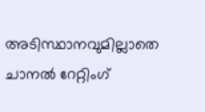അടിസ്ഥാനവുമില്ലാതെ ചാനൽ റേറ്റിംഗ്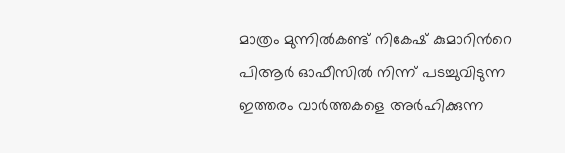മാത്രം മുന്നിൽകണ്ട് നികേഷ് കുമാറിന്‍റെ പിആർ ഓഫീസിൽ നിന്ന് പടച്ചുവിടുന്ന ഇത്തരം വാർത്തകളെ അർഹിക്കുന്ന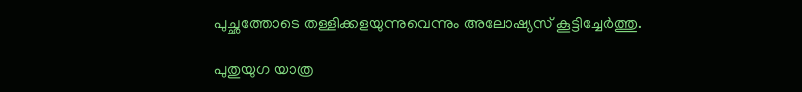പുച്ഛത്തോടെ തള്ളിക്കളയുന്നുവെന്നും അലോഷ്യസ് കൂട്ടിച്ചേർത്തു.

പുതുയുഗ യാത്ര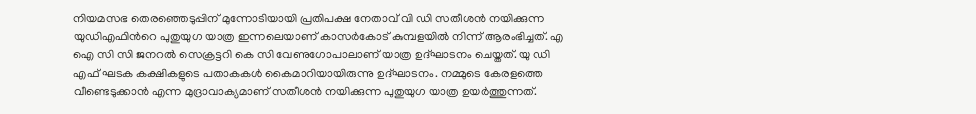നിയമസഭ തെരഞ്ഞെടുപ്പിന് മുന്നോടിയായി പ്രതിപക്ഷ നേതാവ് വി ഡി സതീശൻ നയിക്കുന്ന യുഡിഎഫിന്‍റെ പുതുയുഗ യാത്ര ഇന്നലെയാണ് കാസർകോട് കുമ്പളയിൽ നിന്ന് ആരംഭിച്ചത്. എ ഐ സി സി ജനറൽ സെക്രട്ടറി കെ സി വേണുഗോപാലാണ് യാത്ര ഉദ്ഘാടനം ചെയ്തത്. യു ഡി എഫ് ഘടക കക്ഷികളുടെ പതാകകൾ കൈമാറിയായിരുന്നു ഉദ്ഘാടനം. നമ്മുടെ കേരളത്തെ വീണ്ടെടുക്കാൻ എന്ന മുദ്രാവാക്യമാണ് സതീശൻ നയിക്കുന്ന പുതുയുഗ യാത്ര ഉയർത്തുന്നത്.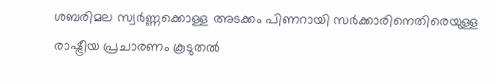ശബരിമല സ്വർണ്ണക്കൊള്ള അടക്കം പിണറായി സർക്കാരിനെതിരെയുള്ള രാഷ്ട്രീയ പ്രചാരണം കൂടുതൽ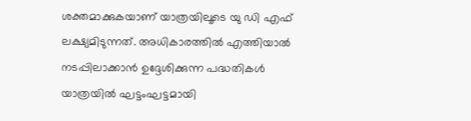ശക്തമാക്കുകയാണ് യാത്രയിലൂടെ യു ഡി എഫ് ലക്ഷ്യമിടുന്നത്. അധികാരത്തിൽ എത്തിയാൽ നടപ്പിലാക്കാൻ ഉദ്ദേശിക്കുന്ന പദ്ധതികൾ യാത്രയിൽ ഘട്ടംഘട്ടമായി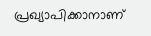പ്രഖ്യാപിക്കാനാണ്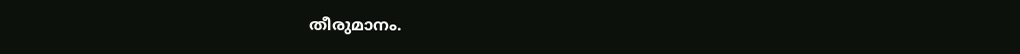തീരുമാനം.